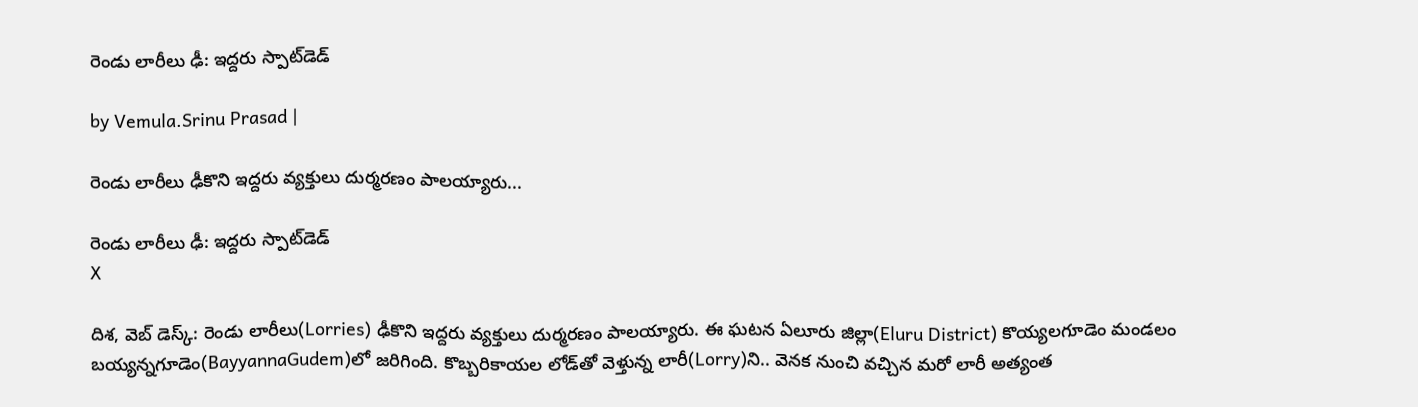రెండు లారీలు ఢీ: ఇద్దరు స్పాట్‌డెడ్

by Vemula.Srinu Prasad |

రెండు లారీలు ఢీకొని ఇద్దరు వ్యక్తులు దుర్మరణం పాలయ్యారు...

రెండు లారీలు ఢీ: ఇద్దరు స్పాట్‌డెడ్
X

దిశ, వెబ్ డెస్క్: రెండు లారీలు(Lorries) ఢీకొని ఇద్దరు వ్యక్తులు దుర్మరణం పాలయ్యారు. ఈ ఘటన ఏలూరు జిల్లా(Eluru District) కొయ్యలగూడెం మండలం బయ్యన్నగూడెం(BayyannaGudem)లో జరిగింది. కొబ్బరికాయల లోడ్‌తో వెళ్తున్న లారీ(Lorry)ని.. వెనక నుంచి వచ్చిన మరో లారీ అత్యంత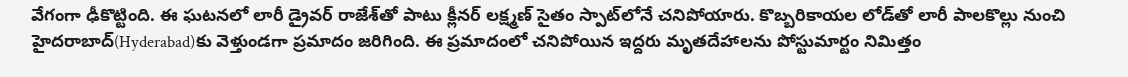వేగంగా ఢీకొట్టింది. ఈ ఘటనలో లారీ డ్రైవర్ రాజేశ్‌తో పాటు క్లీనర్ లక్ష్మణ్ సైతం స్పాట్‌లోనే చనిపోయారు. కొబ్బరికాయల లోడ్‌తో లారీ పాలకొల్లు నుంచి హైదరాబాద్‌(Hyderabad)కు వెళ్తుండగా ప్రమాదం జరిగింది. ఈ ప్రమాదంలో చనిపోయిన ఇద్దరు మృతదేహాలను పోస్టుమార్టం నిమిత్తం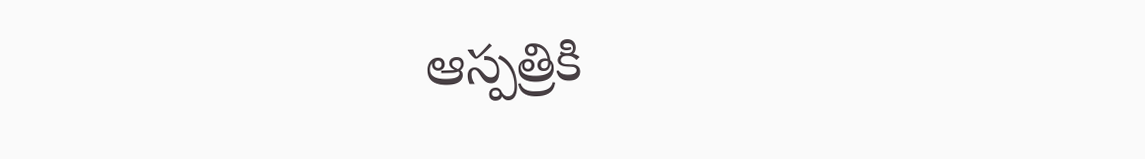ఆస్పత్రికి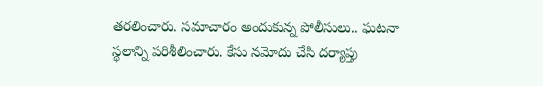తరలించారు. సమాచారం అందుకున్న పోలీసులు.. ఘటనా స్థలాన్ని పరిశీలించారు. కేసు నమోదు చేసి దర్యాప్తు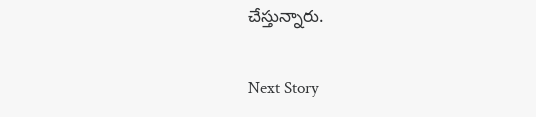చేస్తున్నారు.

Next Story